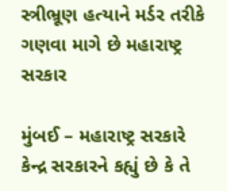સ્ત્રીભ્રૂણ હત્યાને મર્ડર તરીકે ગણવા માગે છે મહારાષ્ટ્ર સરકાર

મુંબઈ – મહારાષ્ટ્ર સરકારે કેન્દ્ર સરકારને કહ્યું છે કે તે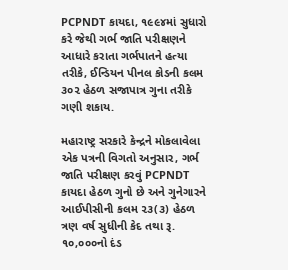PCPNDT કાયદા, ૧૯૯૪માં સુધારો કરે જેથી ગર્ભ જાતિ પરીક્ષણને આધારે કરાતા ગર્ભપાતને હત્યા તરીકે, ઈન્ડિયન પીનલ કોડની કલમ ૩૦૨ હેઠળ સજાપાત્ર ગુના તરીકે ગણી શકાય.

મહારાષ્ટ્ર સરકારે કેન્દ્રને મોકલાવેલા એક પત્રની વિગતો અનુસાર, ગર્ભ જાતિ પરીક્ષણ કરવું PCPNDT કાયદા હેઠળ ગુનો છે અને ગુનેગારને આઈપીસીની કલમ ૨૩(૩) હેઠળ ત્રણ વર્ષ સુધીની કેદ તથા રૂ. ૧૦,૦૦૦નો દંડ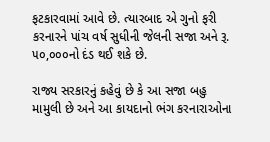ફટકારવામાં આવે છે. ત્યારબાદ એ ગુનો ફરી કરનારને પાંચ વર્ષ સુધીની જેલની સજા અને રૂ. ૫૦,૦૦૦નો દંડ થઈ શકે છે.

રાજ્ય સરકારનું કહેવું છે કે આ સજા બહુ મામુલી છે અને આ કાયદાનો ભંગ કરનારાઓના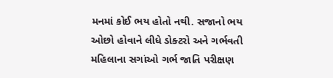મનમાં કોઈ ભય હોતો નથી. સજાનો ભય ઓછો હોવાને લીધે ડોક્ટરો અને ગર્ભવતી મહિલાના સગાંઓ ગર્ભ જાતિ પરીક્ષણ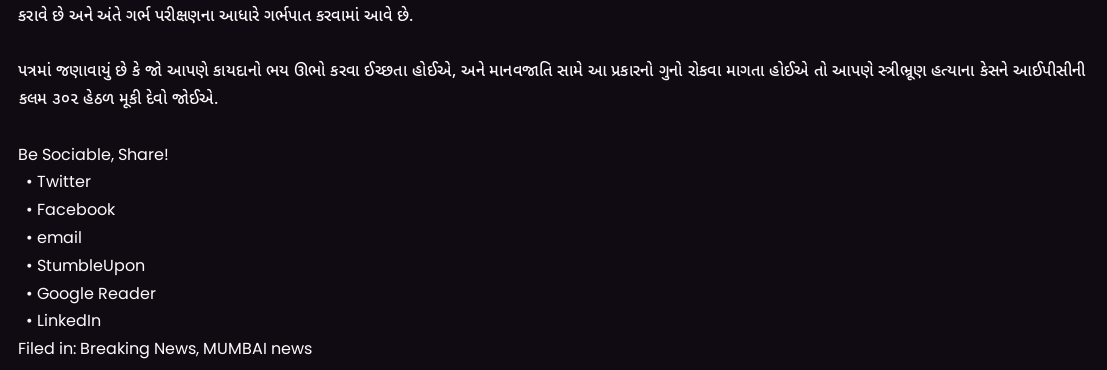કરાવે છે અને અંતે ગર્ભ પરીક્ષણના આધારે ગર્ભપાત કરવામાં આવે છે.

પત્રમાં જણાવાયું છે કે જો આપણે કાયદાનો ભય ઊભો કરવા ઈચ્છતા હોઈએ, અને માનવજાતિ સામે આ પ્રકારનો ગુનો રોકવા માગતા હોઈએ તો આપણે સ્ત્રીભ્રૂણ હત્યાના કેસને આઈપીસીની કલમ ૩૦૨ હેઠળ મૂકી દેવો જોઈએ.

Be Sociable, Share!
  • Twitter
  • Facebook
  • email
  • StumbleUpon
  • Google Reader
  • LinkedIn
Filed in: Breaking News, MUMBAI news